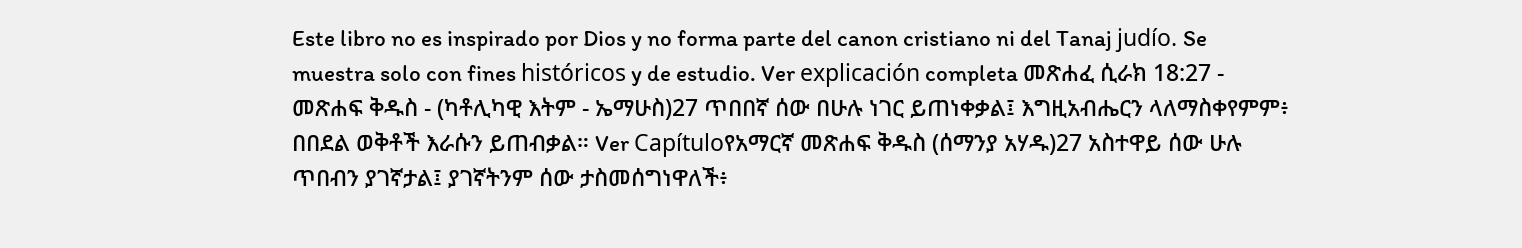Este libro no es inspirado por Dios y no forma parte del canon cristiano ni del Tanaj judío. Se muestra solo con fines históricos y de estudio. Ver explicación completa መጽሐፈ ሲራክ 18:27 - መጽሐፍ ቅዱስ - (ካቶሊካዊ እትም - ኤማሁስ)27 ጥበበኛ ሰው በሁሉ ነገር ይጠነቀቃል፤ እግዚአብሔርን ላለማስቀየምም፥ በበደል ወቅቶች እራሱን ይጠብቃል። Ver Capítuloየአማርኛ መጽሐፍ ቅዱስ (ሰማንያ አሃዱ)27 አስተዋይ ሰው ሁሉ ጥበብን ያገኛታል፤ ያገኛትንም ሰው ታስመሰግነዋለች፥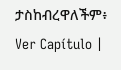ታስከብረዋለችም፥ Ver Capítulo |